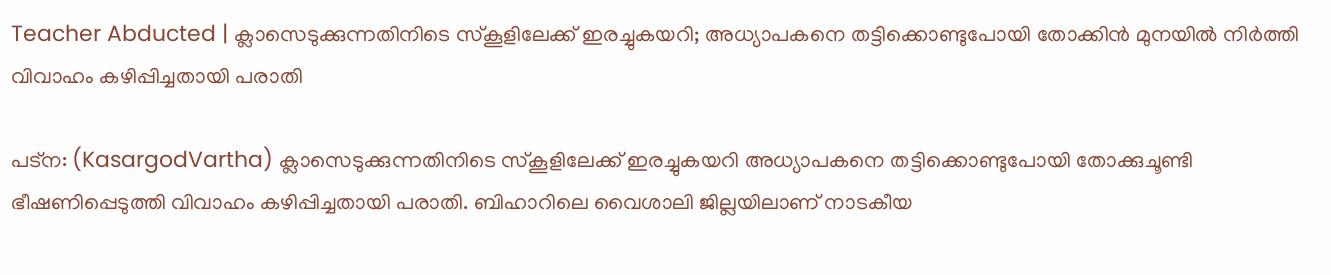Teacher Abducted | ക്ലാസെടുക്കുന്നതിനിടെ സ്‌കൂളിലേക്ക് ഇരച്ചുകയറി; അധ്യാപകനെ തട്ടിക്കൊണ്ടുപോയി തോക്കിന്‍ മുനയില്‍ നിര്‍ത്തി വിവാഹം കഴിപ്പിച്ചതായി പരാതി

പട്‌ന: (KasargodVartha) ക്ലാസെടുക്കുന്നതിനിടെ സ്‌കൂളിലേക്ക് ഇരച്ചുകയറി അധ്യാപകനെ തട്ടിക്കൊണ്ടുപോയി തോക്കുചൂണ്ടി ഭീഷണിപ്പെടുത്തി വിവാഹം കഴിപ്പിച്ചതായി പരാതി. ബിഹാറിലെ വൈശാലി ജില്ലയിലാണ് നാടകീയ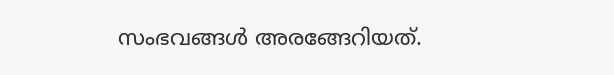സംഭവങ്ങള്‍ അരങ്ങേറിയത്.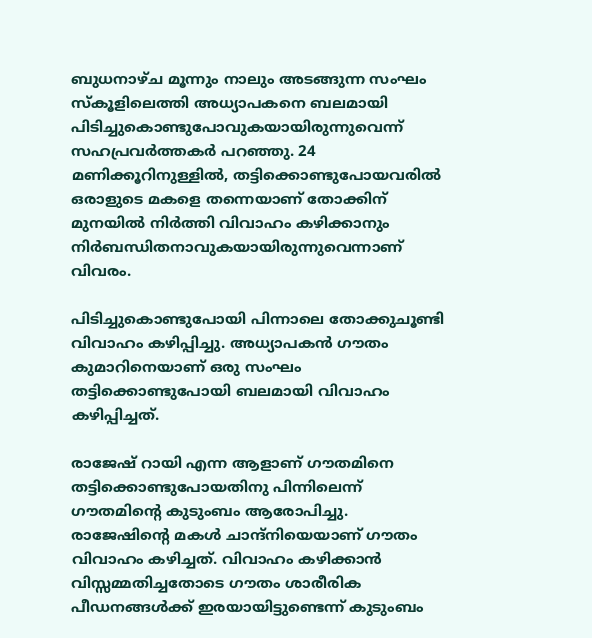ബുധനാഴ്ച മൂന്നും നാലും അടങ്ങുന്ന സംഘം സ്‌കൂളിലെത്തി അധ്യാപകനെ ബലമായി പിടിച്ചുകൊണ്ടുപോവുകയായിരുന്നുവെന്ന് സഹപ്രവര്‍ത്തകര്‍ പറഞ്ഞു. 24 മണിക്കൂറിനുള്ളില്‍, തട്ടിക്കൊണ്ടുപോയവരില്‍ ഒരാളുടെ മകളെ തന്നെയാണ് തോക്കിന് മുനയില്‍ നിര്‍ത്തി വിവാഹം കഴിക്കാനും നിര്‍ബന്ധിതനാവുകയായിരുന്നുവെന്നാണ് വിവരം.

പിടിച്ചുകൊണ്ടുപോയി പിന്നാലെ തോക്കുചൂണ്ടി വിവാഹം കഴിപ്പിച്ചു. അധ്യാപകന്‍ ഗൗതം കുമാറിനെയാണ് ഒരു സംഘം തട്ടിക്കൊണ്ടുപോയി ബലമായി വിവാഹം കഴിപ്പിച്ചത്.

രാജേഷ് റായി എന്ന ആളാണ് ഗൗതമിനെ തട്ടിക്കൊണ്ടുപോയതിനു പിന്നിലെന്ന് ഗൗതമിന്റെ കുടുംബം ആരോപിച്ചു. രാജേഷിന്റെ മകള്‍ ചാന്ദ്നിയെയാണ് ഗൗതം വിവാഹം കഴിച്ചത്. വിവാഹം കഴിക്കാന്‍ വിസ്സമ്മതിച്ചതോടെ ഗൗതം ശാരീരിക പീഡനങ്ങള്‍ക്ക് ഇരയായിട്ടുണ്ടെന്ന് കുടുംബം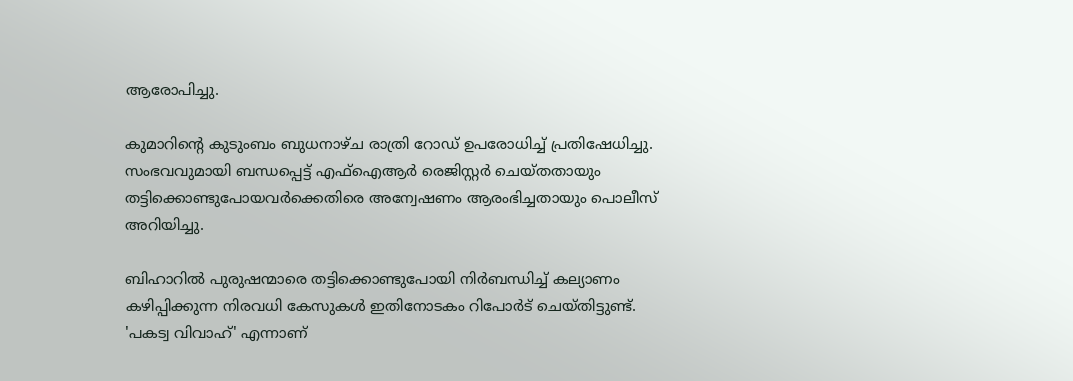ആരോപിച്ചു.

കുമാറിന്റെ കുടുംബം ബുധനാഴ്ച രാത്രി റോഡ് ഉപരോധിച്ച് പ്രതിഷേധിച്ചു. സംഭവവുമായി ബന്ധപ്പെട്ട് എഫ്ഐആര്‍ രെജിസ്റ്റര്‍ ചെയ്തതായും തട്ടിക്കൊണ്ടുപോയവര്‍ക്കെതിരെ അന്വേഷണം ആരംഭിച്ചതായും പൊലീസ് അറിയിച്ചു.

ബിഹാറില്‍ പുരുഷന്മാരെ തട്ടിക്കൊണ്ടുപോയി നിര്‍ബന്ധിച്ച് കല്യാണം കഴിപ്പിക്കുന്ന നിരവധി കേസുകള്‍ ഇതിനോടകം റിപോര്‍ട് ചെയ്തിട്ടുണ്ട്. 'പകട്വ വിവാഹ്' എന്നാണ്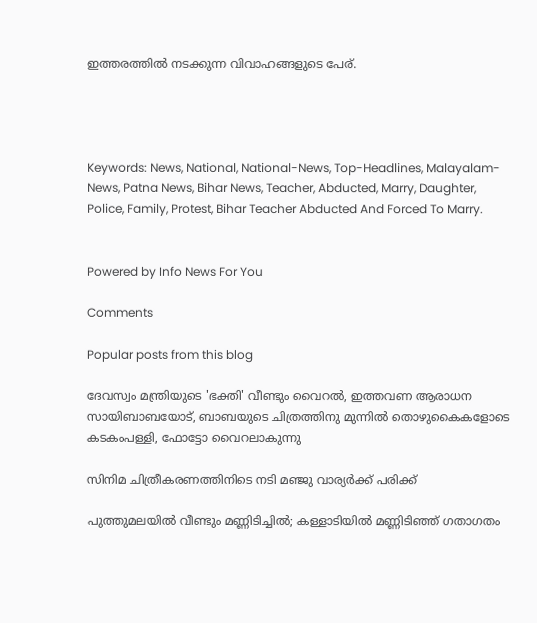ഇത്തരത്തില്‍ നടക്കുന്ന വിവാഹങ്ങളുടെ പേര്.




Keywords: News, National, National-News, Top-Headlines, Malayalam-News, Patna News, Bihar News, Teacher, Abducted, Marry, Daughter, Police, Family, Protest, Bihar Teacher Abducted And Forced To Marry.


Powered by Info News For You

Comments

Popular posts from this blog

ദേവസ്വം മന്ത്രിയുടെ 'ഭക്തി' വീണ്ടും വൈറല്‍, ഇത്തവണ ആരാധന സായിബാബയോട്, ബാബയുടെ ചിത്രത്തിനു മുന്നില്‍ തൊഴുകൈകളോടെ കടകംപള്ളി, ഫോട്ടോ വൈറലാകുന്നു

സിനിമ ചിത്രീകരണത്തിനിടെ നടി മഞ്ജു വാര്യര്‍ക്ക് പരിക്ക്

പുത്തുമലയില്‍ വീണ്ടും മണ്ണിടിച്ചില്‍; കള്ളാടിയില്‍ മണ്ണിടിഞ്ഞ് ഗതാഗതം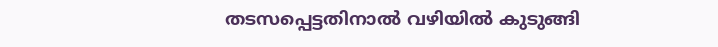തടസപ്പെട്ടതിനാല്‍ വഴിയില്‍ കുടുങ്ങി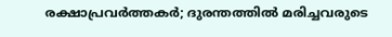രക്ഷാപ്രവര്‍ത്തകര്‍; ദുരന്തത്തില്‍ മരിച്ചവരുടെ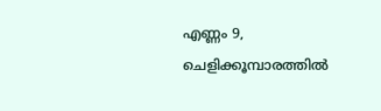എണ്ണം 9, ചെളിക്കൂമ്പാരത്തില്‍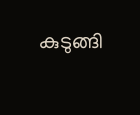കുടുങ്ങി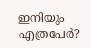ഇനിയും എത്രപേര്‍?